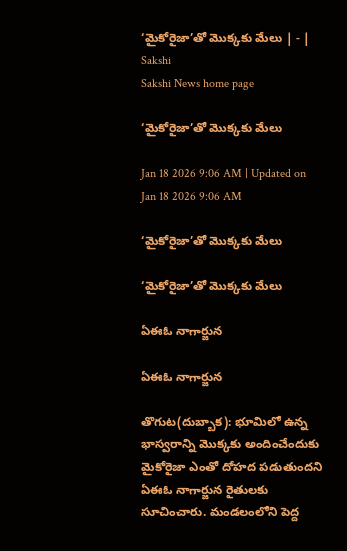‘మైకోరైజా’తో మొక్కకు మేలు | - | Sakshi
Sakshi News home page

‘మైకోరైజా’తో మొక్కకు మేలు

Jan 18 2026 9:06 AM | Updated on Jan 18 2026 9:06 AM

‘మైకోరైజా’తో మొక్కకు మేలు

‘మైకోరైజా’తో మొక్కకు మేలు

ఏఈఓ నాగార్జున

ఏఈఓ నాగార్జున

తొగుట(దుబ్బాక): భూమిలో ఉన్న భాస్వరాన్ని మొక్కకు అందించేందుకు మైకోరైజా ఎంతో దోహద పడుతుందని ఏఈఓ నాగార్జున రైతులకు సూచించారు. మండలంలోని పెద్ద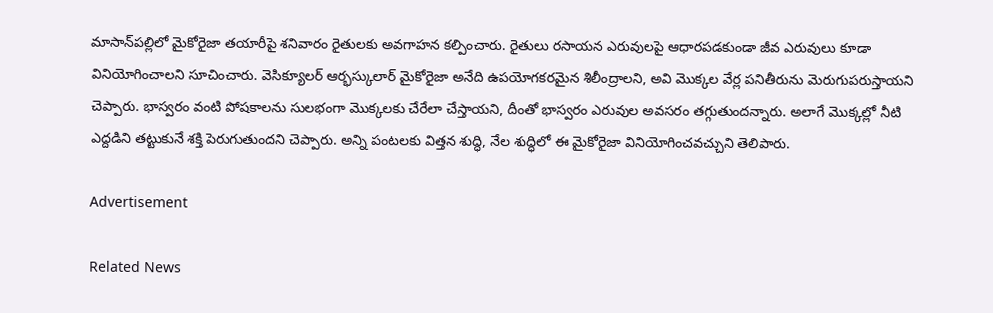మాసాన్‌పల్లిలో మైకోరైజా తయారీపై శనివారం రైతులకు అవగాహన కల్పించారు. రైతులు రసాయన ఎరువులపై ఆధారపడకుండా జీవ ఎరువులు కూడా వినియోగించాలని సూచించారు. వెసిక్యూలర్‌ ఆర్భస్కులార్‌ మైకోరైజా అనేది ఉపయోగకరమైన శిలీంద్రాలని, అవి మొక్కల వేర్ల పనితీరును మెరుగుపరుస్తాయని చెప్పారు. భాస్వరం వంటి పోషకాలను సులభంగా మొక్కలకు చేరేలా చేస్తాయని, దీంతో భాస్వరం ఎరువుల అవసరం తగ్గుతుందన్నారు. అలాగే మొక్కల్లో నీటి ఎద్దడిని తట్టుకునే శక్తి పెరుగుతుందని చెప్పారు. అన్ని పంటలకు విత్తన శుద్ధి, నేల శుద్ధిలో ఈ మైకోరైజా వినియోగించవచ్చుని తెలిపారు.

Advertisement

Related News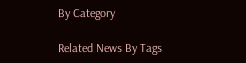By Category

Related News By Tags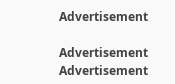Advertisement

Advertisement
Advertisement